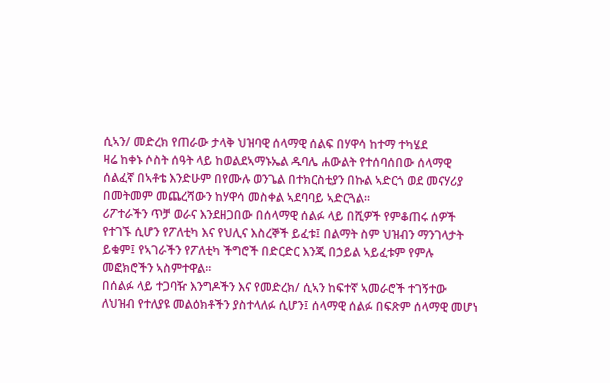ሲኣን/ መድረክ የጠራው ታላቅ ህዝባዊ ሰላማዊ ሰልፍ በሃዋሳ ከተማ ተካሄደ
ዛሬ ከቀኑ ሶስት ሰዓት ላይ ከወልደኣማኑኤል ዱባሌ ሐውልት የተሰባሰበው ሰላማዊ ሰልፈኛ በኣቶቴ እንድሁም በየሙሉ ወንጌል በተክርስቲያን በኩል ኣድርጎ ወደ መናሃሪያ በመትመም መጨረሻውን ከሃዋሳ መስቀል ኣደባባይ ኣድርጓል።
ሪፖተራችን ጥቻ ወራና እንደዘጋበው በሰላማዊ ሰልፉ ላይ በሺዎች የምቆጠሩ ሰዎች የተገኙ ሲሆን የፖለቲካ እና የህሊና እስረኞች ይፈቱ፤ በልማት ስም ህዝብን ማንገላታት ይቁም፤ የኣገራችን የፖለቲካ ችግሮች በድርድር እንጂ በኃይል ኣይፈቱም የምሉ መፎክሮችን ኣስምተዋል።
በሰልፉ ላይ ተጋባዥ እንግዶችን እና የመድረክ/ ሲኣን ከፍተኛ ኣመራሮች ተገኝተው ለህዝብ የተለያዩ መልዕክቶችን ያስተላለፉ ሲሆን፤ ሰላማዊ ሰልፉ በፍጽም ሰላማዊ መሆነ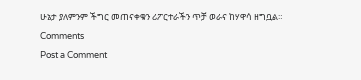ሁኔታ ያለምንም ችግር መጠናቀቁን ሪፖርተራችን ጥቻ ወራና ከሃዋሳ ዘግቧል።
Comments
Post a Comment